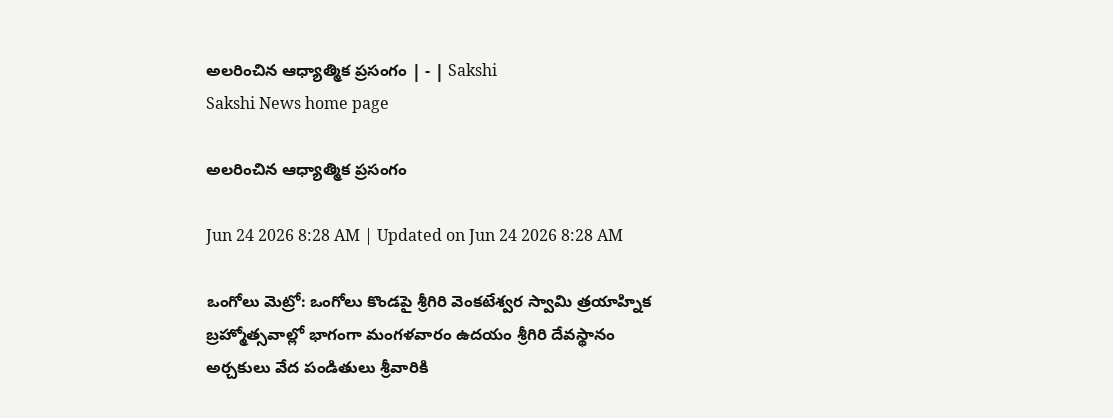అలరించిన ఆధ్యాత్మిక ప్రసంగం | - | Sakshi
Sakshi News home page

అలరించిన ఆధ్యాత్మిక ప్రసంగం

Jun 24 2026 8:28 AM | Updated on Jun 24 2026 8:28 AM

ఒంగోలు మెట్రో: ఒంగోలు కొండపై శ్రీగిరి వెంకటేశ్వర స్వామి త్రయాహ్నిక బ్రహ్మోత్సవాల్లో భాగంగా మంగళవారం ఉదయం శ్రీగిరి దేవస్థానం అర్చకులు వేద పండితులు శ్రీవారికి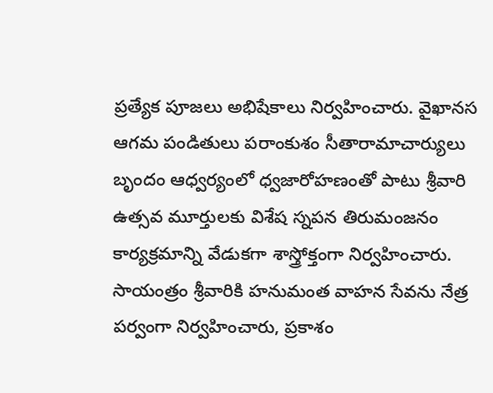ప్రత్యేక పూజలు అభిషేకాలు నిర్వహించారు. వైఖానస ఆగమ పండితులు పరాంకుశం సీతారామాచార్యులు బృందం ఆధ్వర్యంలో ధ్వజారోహణంతో పాటు శ్రీవారి ఉత్సవ మూర్తులకు విశేష స్నపన తిరుమంజనం కార్యక్రమాన్ని వేడుకగా శాస్త్రోక్తంగా నిర్వహించారు. సాయంత్రం శ్రీవారికి హనుమంత వాహన సేవను నేత్ర పర్వంగా నిర్వహించారు, ప్రకాశం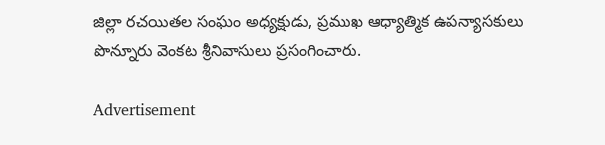జిల్లా రచయితల సంఘం అధ్యక్షుడు, ప్రముఖ ఆధ్యాత్మిక ఉపన్యాసకులు పొన్నూరు వెంకట శ్రీనివాసులు ప్రసంగించారు.

Advertisement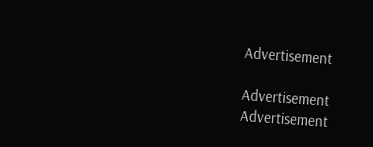Advertisement

Advertisement
Advertisement